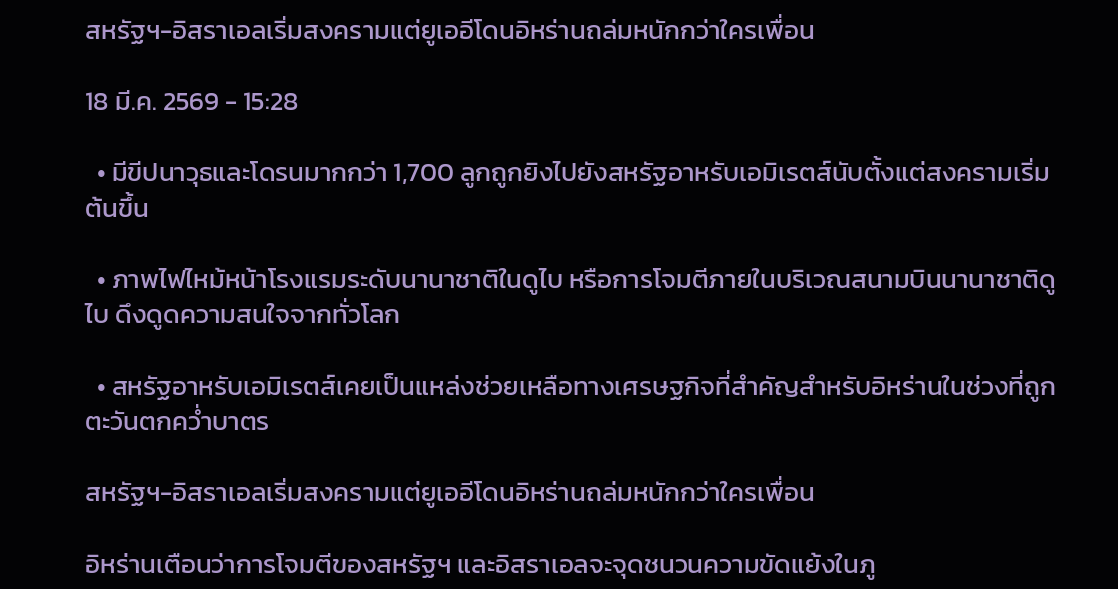สหรัฐฯ-อิสราเอลเริ่มสงครามแต่ยูเออีโดนอิหร่านถล่มหนักกว่าใครเพื่อน

18 มี.ค. 2569 - 15:28

  • มีขีปนาวุธและโดรนมากกว่า 1,700 ลูกถูกยิงไปยังสหรัฐอาหรับเอมิเรตส์นับตั้งแต่สงครามเริ่มต้นขึ้น

  • ภาพไฟไหม้หน้าโรงแรมระดับนานาชาติในดูไบ หรือการโจมตีภายในบริเวณสนามบินนานาชาติดูไบ ดึงดูดความสนใจจากทั่วโลก

  • สหรัฐอาหรับเอมิเรตส์เคยเป็นแหล่งช่วยเหลือทางเศรษฐกิจที่สำคัญสำหรับอิหร่านในช่วงที่ถูกตะวันตกคว่ำบาตร

สหรัฐฯ-อิสราเอลเริ่มสงครามแต่ยูเออีโดนอิหร่านถล่มหนักกว่าใครเพื่อน

อิหร่านเตือนว่าการโจมตีของสหรัฐฯ และอิสราเอลจะจุดชนวนความขัดแย้งในภู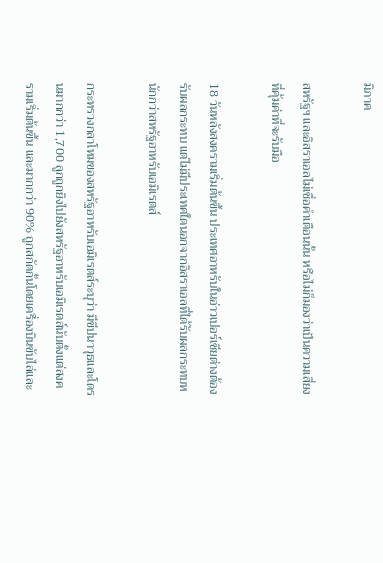มิภาค

สหรัฐฯ และอิสราเอลไม่เชื่อคำเตือนนั้น หรือไม่ก็มองว่าเป็นความเสี่ยงที่คุ้มค่าที่จะรับมือ

18 วันหลังสงครามเริ่มต้นขึ้น ประเทศอาหรับในอ่าวเปอร์เซียต่างต้องรับผลกระทบ แต่ไม่มีประเทศใดนอกจากอิสราเอลที่ได้รับผลกระทบหนักกว่าสหรัฐอาหรับเอมิเรตส์

กระทรวงกลาโหมของสหรัฐอาหรับเอมิเรตส์ระบุว่า มีขีปนาวุธและโดรนมากกว่า 1,700 ลูกถูกยิงไปยังสหรัฐอาหรับเอมิเรตส์นับตั้งแต่สงครามเริ่มต้นขึ้น และมากกว่า 90% ถูกสกัดกั้นโดยเครื่องบินขับไล่และ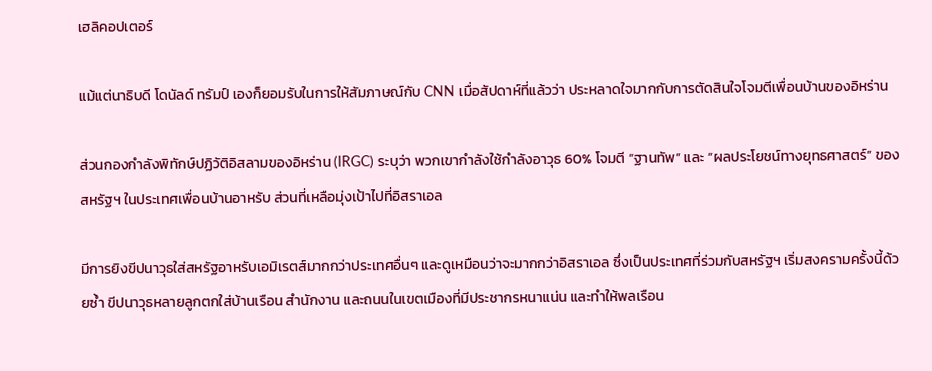เฮลิคอปเตอร์

แม้แต่นาธิบดี โดนัลด์ ทรัมป์ เองก็ยอมรับในการให้สัมภาษณ์กับ CNN เมื่อสัปดาห์ที่แล้วว่า ประหลาดใจมากกับการตัดสินใจโจมตีเพื่อนบ้านของอิหร่าน

ส่วนกองกำลังพิทักษ์ปฏิวัติอิสลามของอิหร่าน (IRGC) ระบุว่า พวกเขากำลังใช้กำลังอาวุธ 60% โจมตี “ฐานทัพ” และ “ผลประโยชน์ทางยุทธศาสตร์” ของสหรัฐฯ ในประเทศเพื่อนบ้านอาหรับ ส่วนที่เหลือมุ่งเป้าไปที่อิสราเอล

มีการยิงขีปนาวุธใส่สหรัฐอาหรับเอมิเรตส์มากกว่าประเทศอื่นๆ และดูเหมือนว่าจะมากกว่าอิสราเอล ซึ่งเป็นประเทศที่ร่วมกับสหรัฐฯ เริ่มสงครามครั้งนี้ด้วยซ้ำ ขีปนาวุธหลายลูกตกใส่บ้านเรือน สำนักงาน และถนนในเขตเมืองที่มีประชากรหนาแน่น และทำให้พลเรือน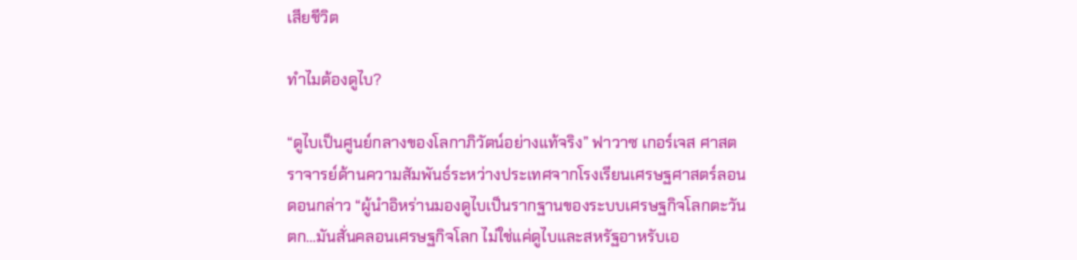เสียชีวิต

ทำไมต้องดูไบ?

“ดูไบเป็นศูนย์กลางของโลกาภิวัตน์อย่างแท้จริง” ฟาวาซ เกอร์เจส ศาสตราจารย์ด้านความสัมพันธ์ระหว่างประเทศจากโรงเรียนเศรษฐศาสตร์ลอนดอนกล่าว “ผู้นำอิหร่านมองดูไบเป็นรากฐานของระบบเศรษฐกิจโลกตะวันตก…มันสั่นคลอนเศรษฐกิจโลก ไม่ใช่แค่ดูไบและสหรัฐอาหรับเอ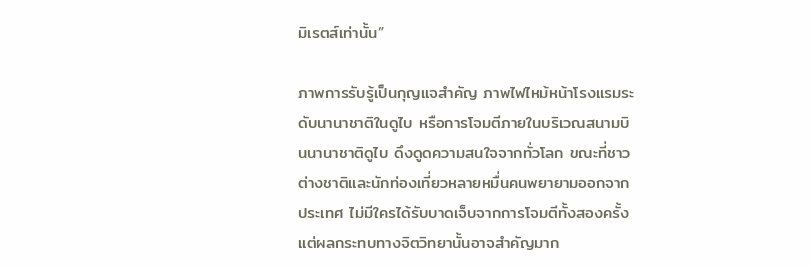มิเรตส์เท่านั้น”

ภาพการรับรู้เป็นกุญแจสำคัญ ภาพไฟไหม้หน้าโรงแรมระดับนานาชาติในดูไบ หรือการโจมตีภายในบริเวณสนามบินนานาชาติดูไบ ดึงดูดความสนใจจากทั่วโลก ขณะที่ชาวต่างชาติและนักท่องเที่ยวหลายหมื่นคนพยายามออกจากประเทศ ไม่มีใครได้รับบาดเจ็บจากการโจมตีทั้งสองครั้ง แต่ผลกระทบทางจิตวิทยานั้นอาจสำคัญมาก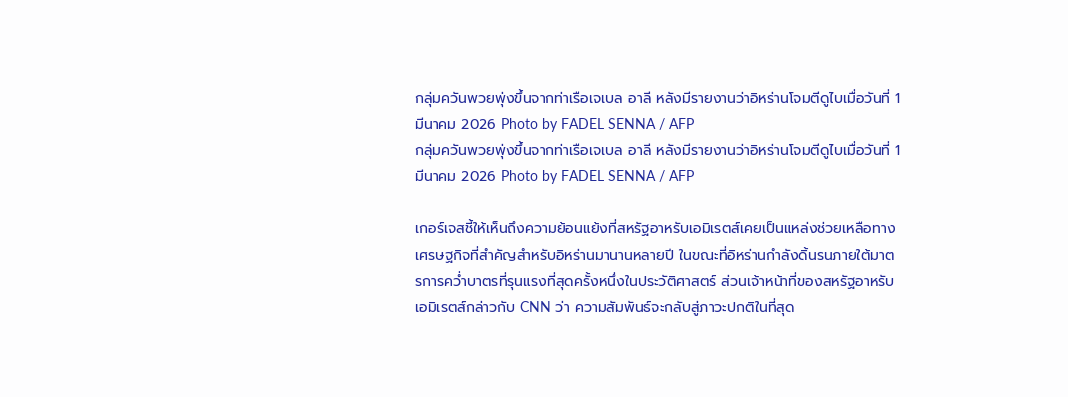กลุ่มควันพวยพุ่งขึ้นจากท่าเรือเจเบล อาลี หลังมีรายงานว่าอิหร่านโจมตีดูไบเมื่อวันที่ 1 มีนาคม 2026 Photo by FADEL SENNA / AFP
กลุ่มควันพวยพุ่งขึ้นจากท่าเรือเจเบล อาลี หลังมีรายงานว่าอิหร่านโจมตีดูไบเมื่อวันที่ 1 มีนาคม 2026 Photo by FADEL SENNA / AFP

เกอร์เจสชี้ให้เห็นถึงความย้อนแย้งที่สหรัฐอาหรับเอมิเรตส์เคยเป็นแหล่งช่วยเหลือทางเศรษฐกิจที่สำคัญสำหรับอิหร่านมานานหลายปี ในขณะที่อิหร่านกำลังดิ้นรนภายใต้มาตรการคว่ำบาตรที่รุนแรงที่สุดครั้งหนึ่งในประวัติศาสตร์ ส่วนเจ้าหน้าที่ของสหรัฐอาหรับเอมิเรตส์กล่าวกับ CNN ว่า ความสัมพันธ์จะกลับสู่ภาวะปกติในที่สุด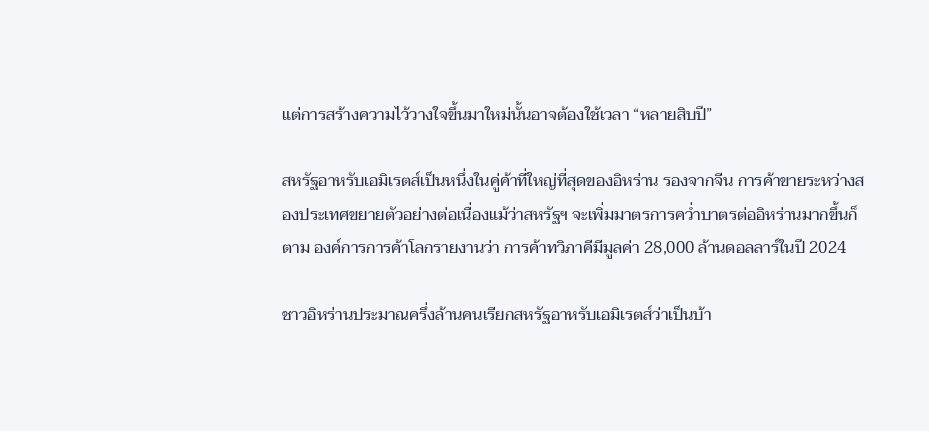แต่การสร้างความไว้วางใจขึ้นมาใหม่นั้นอาจต้องใช้เวลา “หลายสิบปี”

สหรัฐอาหรับเอมิเรตส์เป็นหนึ่งในคู่ค้าที่ใหญ่ที่สุดของอิหร่าน รองจากจีน การค้าขายระหว่างสองประเทศขยายตัวอย่างต่อเนื่องแม้ว่าสหรัฐฯ จะเพิ่มมาตรการคว่ำบาตรต่ออิหร่านมากขึ้นก็ตาม องค์การการค้าโลกรายงานว่า การค้าทวิภาคีมีมูลค่า 28,000 ล้านดอลลาร์ในปี 2024

ชาวอิหร่านประมาณครึ่งล้านคนเรียกสหรัฐอาหรับเอมิเรตส์ว่าเป็นบ้า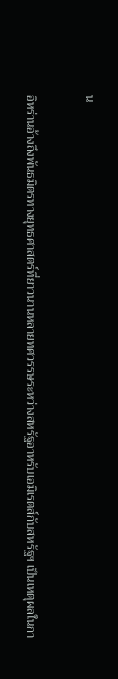น

อิหร่านอ้างถึงพันธมิตรทางยุทธศาสตร์ที่ยาวนานหลายทศวรรษระหว่างสหรัฐอาหรับเอมิเรตส์กับสหรัฐฯ เป็นเหตุผลในกา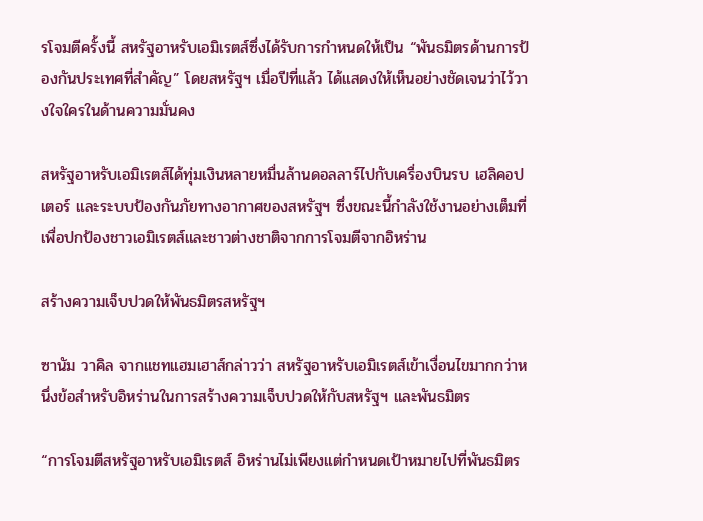รโจมตีครั้งนี้ สหรัฐอาหรับเอมิเรตส์ซึ่งได้รับการกำหนดให้เป็น “พันธมิตรด้านการป้องกันประเทศที่สำคัญ” โดยสหรัฐฯ เมื่อปีที่แล้ว ได้แสดงให้เห็นอย่างชัดเจนว่าไว้วางใจใครในด้านความมั่นคง

สหรัฐอาหรับเอมิเรตส์ได้ทุ่มเงินหลายหมื่นล้านดอลลาร์ไปกับเครื่องบินรบ เฮลิคอปเตอร์ และระบบป้องกันภัยทางอากาศของสหรัฐฯ ซึ่งขณะนี้กำลังใช้งานอย่างเต็มที่เพื่อปกป้องชาวเอมิเรตส์และชาวต่างชาติจากการโจมตีจากอิหร่าน

สร้างความเจ็บปวดให้พันธมิตรสหรัฐฯ

ซานัม วาคิล จากแชทแฮมเฮาส์กล่าวว่า สหรัฐอาหรับเอมิเรตส์เข้าเงื่อนไขมากกว่าหนึ่งข้อสำหรับอิหร่านในการสร้างความเจ็บปวดให้กับสหรัฐฯ และพันธมิตร

“การโจมตีสหรัฐอาหรับเอมิเรตส์ อิหร่านไม่เพียงแต่กำหนดเป้าหมายไปที่พันธมิตร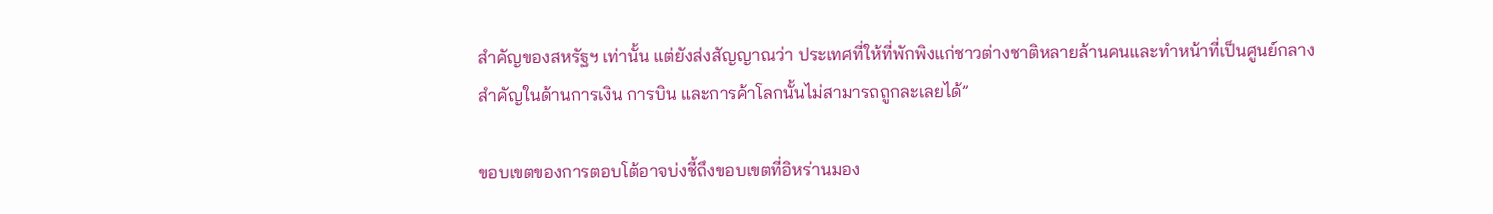สำคัญของสหรัฐฯ เท่านั้น แต่ยังส่งสัญญาณว่า ประเทศที่ให้ที่พักพิงแก่ชาวต่างชาติหลายล้านคนและทำหน้าที่เป็นศูนย์กลางสำคัญในด้านการเงิน การบิน และการค้าโลกนั้นไม่สามารถถูกละเลยได้”

ขอบเขตของการตอบโต้อาจบ่งชี้ถึงขอบเขตที่อิหร่านมอง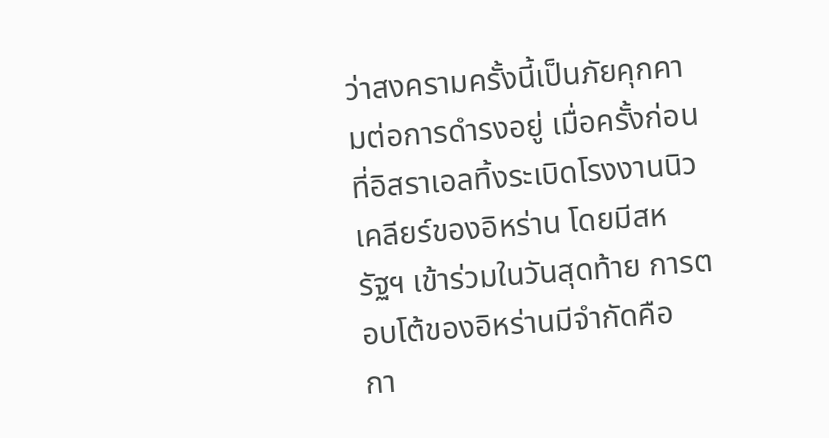ว่าสงครามครั้งนี้เป็นภัยคุกคามต่อการดำรงอยู่ เมื่อครั้งก่อนที่อิสราเอลทิ้งระเบิดโรงงานนิวเคลียร์ของอิหร่าน โดยมีสหรัฐฯ เข้าร่วมในวันสุดท้าย การตอบโต้ของอิหร่านมีจำกัดคือ  กา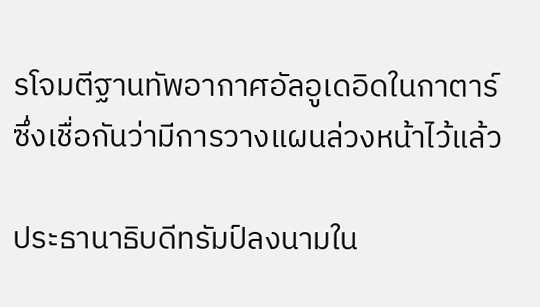รโจมตีฐานทัพอากาศอัลอูเดอิดในกาตาร์ ซึ่งเชื่อกันว่ามีการวางแผนล่วงหน้าไว้แล้ว

ประธานาธิบดีทรัมป์ลงนามใน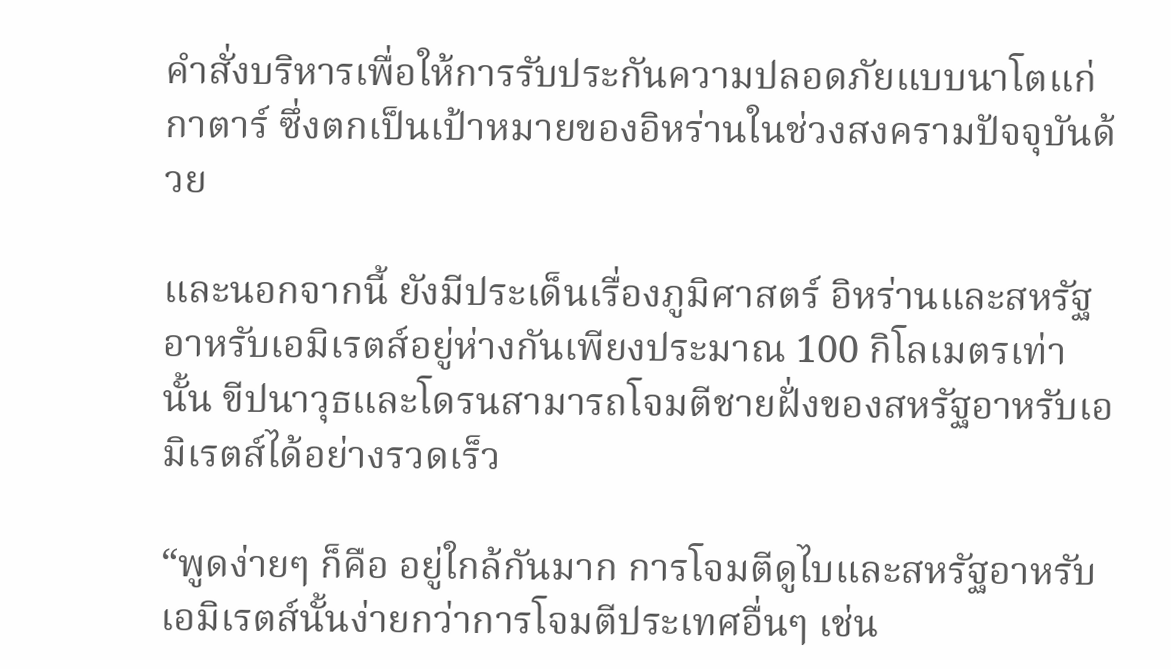คำสั่งบริหารเพื่อให้การรับประกันความปลอดภัยแบบนาโตแก่กาตาร์ ซึ่งตกเป็นเป้าหมายของอิหร่านในช่วงสงครามปัจจุบันด้วย

และนอกจากนี้ ยังมีประเด็นเรื่องภูมิศาสตร์ อิหร่านและสหรัฐอาหรับเอมิเรตส์อยู่ห่างกันเพียงประมาณ 100 กิโลเมตรเท่านั้น ขีปนาวุธและโดรนสามารถโจมตีชายฝั่งของสหรัฐอาหรับเอมิเรตส์ได้อย่างรวดเร็ว

“พูดง่ายๆ ก็คือ อยู่ใกล้กันมาก การโจมตีดูไบและสหรัฐอาหรับเอมิเรตส์นั้นง่ายกว่าการโจมตีประเทศอื่นๆ เช่น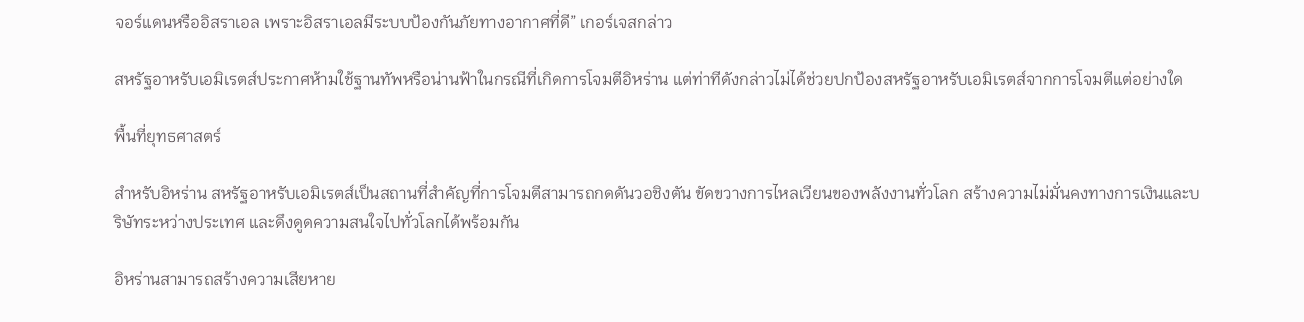จอร์แดนหรืออิสราเอล เพราะอิสราเอลมีระบบป้องกันภัยทางอากาศที่ดี” เกอร์เจสกล่าว

สหรัฐอาหรับเอมิเรตส์ประกาศห้ามใช้ฐานทัพหรือน่านฟ้าในกรณีที่เกิดการโจมตีอิหร่าน แต่ท่าทีดังกล่าวไม่ได้ช่วยปกป้องสหรัฐอาหรับเอมิเรตส์จากการโจมตีแต่อย่างใด

พื้นที่ยุทธศาสตร์

สำหรับอิหร่าน สหรัฐอาหรับเอมิเรตส์เป็นสถานที่สำคัญที่การโจมตีสามารถกดดันวอชิงตัน ขัดขวางการไหลเวียนของพลังงานทั่วโลก สร้างความไม่มั่นคงทางการเงินและบริษัทระหว่างประเทศ และดึงดูดความสนใจไปทั่วโลกได้พร้อมกัน

อิหร่านสามารถสร้างความเสียหาย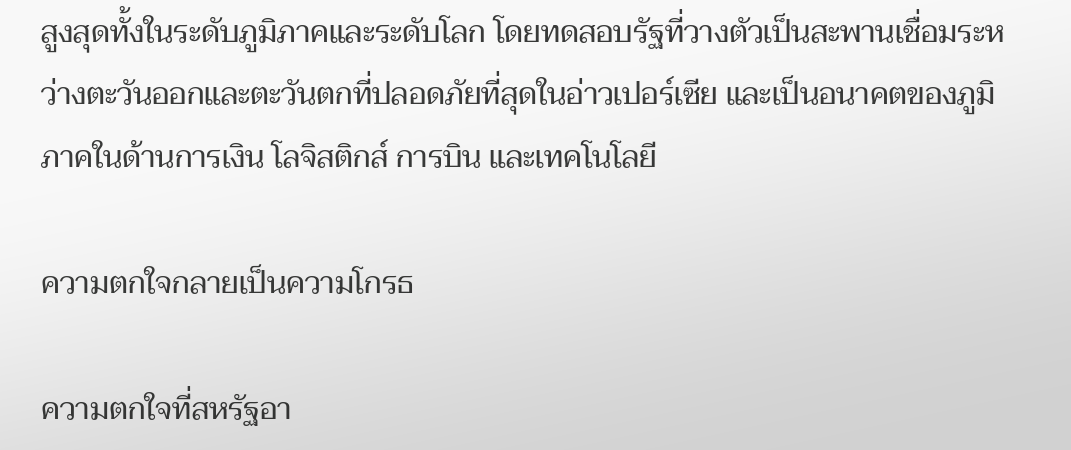สูงสุดทั้งในระดับภูมิภาคและระดับโลก โดยทดสอบรัฐที่วางตัวเป็นสะพานเชื่อมระหว่างตะวันออกและตะวันตกที่ปลอดภัยที่สุดในอ่าวเปอร์เซีย และเป็นอนาคตของภูมิภาคในด้านการเงิน โลจิสติกส์ การบิน และเทคโนโลยี

ความตกใจกลายเป็นความโกรธ

ความตกใจที่สหรัฐอา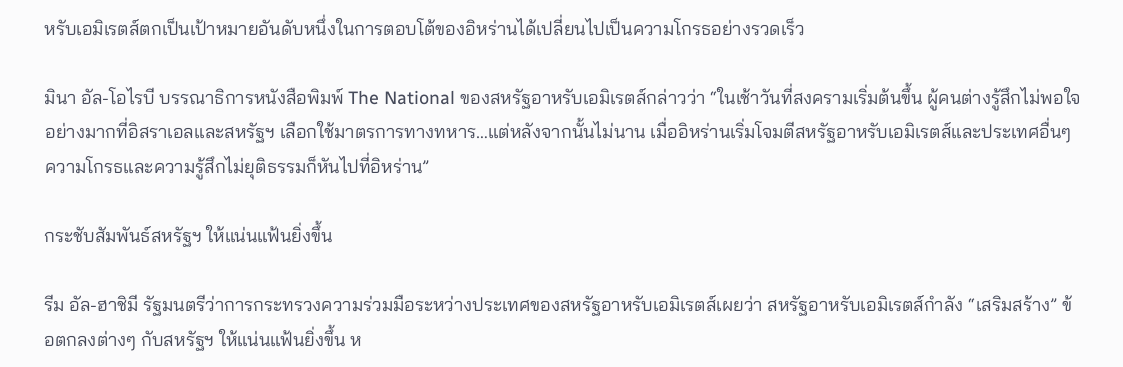หรับเอมิเรตส์ตกเป็นเป้าหมายอันดับหนึ่งในการตอบโต้ของอิหร่านได้เปลี่ยนไปเป็นความโกรธอย่างรวดเร็ว

มินา อัล-โอไรบี บรรณาธิการหนังสือพิมพ์ The National ของสหรัฐอาหรับเอมิเรตส์กล่าวว่า “ในเช้าวันที่สงครามเริ่มต้นขึ้น ผู้คนต่างรู้สึกไม่พอใจอย่างมากที่อิสราเอลและสหรัฐฯ เลือกใช้มาตรการทางทหาร…แต่หลังจากนั้นไม่นาน เมื่ออิหร่านเริ่มโจมตีสหรัฐอาหรับเอมิเรตส์และประเทศอื่นๆ ความโกรธและความรู้สึกไม่ยุติธรรมก็หันไปที่อิหร่าน”

กระชับสัมพันธ์สหรัฐฯ ให้แน่นแฟ้นยิ่งขึ้น

รีม อัล-ฮาชิมี รัฐมนตรีว่าการกระทรวงความร่วมมือระหว่างประเทศของสหรัฐอาหรับเอมิเรตส์เผยว่า สหรัฐอาหรับเอมิเรตส์กำลัง “เสริมสร้าง” ข้อตกลงต่างๆ กับสหรัฐฯ ให้แน่นแฟ้นยิ่งขึ้น ห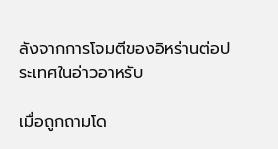ลังจากการโจมตีของอิหร่านต่อประเทศในอ่าวอาหรับ

เมื่อถูกถามโด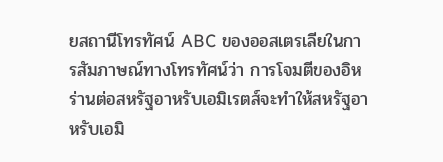ยสถานีโทรทัศน์ ABC ของออสเตรเลียในการสัมภาษณ์ทางโทรทัศน์ว่า การโจมตีของอิหร่านต่อสหรัฐอาหรับเอมิเรตส์จะทำให้สหรัฐอาหรับเอมิ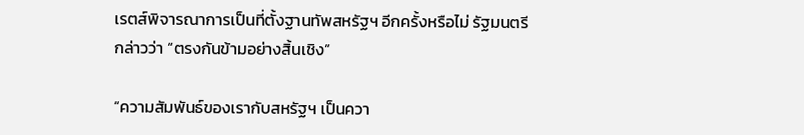เรตส์พิจารณาการเป็นที่ตั้งฐานทัพสหรัฐฯ อีกครั้งหรือไม่ รัฐมนตรีกล่าวว่า “ตรงกันข้ามอย่างสิ้นเชิง”

“ความสัมพันธ์ของเรากับสหรัฐฯ เป็นควา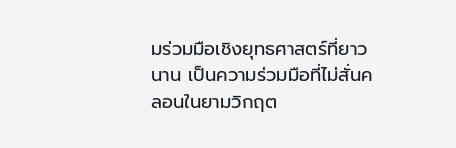มร่วมมือเชิงยุทธศาสตร์ที่ยาวนาน เป็นความร่วมมือที่ไม่สั่นคลอนในยามวิกฤต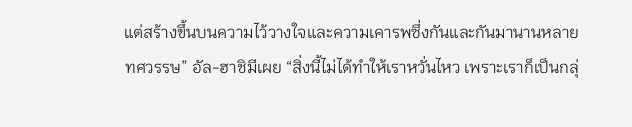แต่สร้างขึ้นบนความไว้วางใจและความเคารพซึ่งกันและกันมานานหลายทศวรรษ” อัล-ฮาชิมีเผย “สิ่งนี้ไม่ได้ทำให้เราหวั่นไหว เพราะเราก็เป็นกลุ่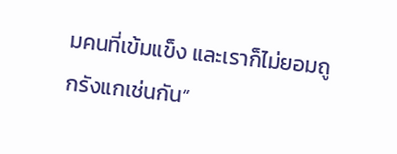มคนที่เข้มแข็ง และเราก็ไม่ยอมถูกรังแกเช่นกัน”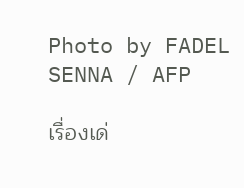Photo by FADEL SENNA / AFP

เรื่องเด่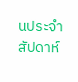นประจำสัปดาห์